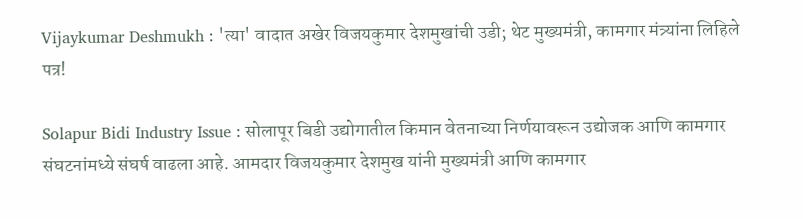Vijaykumar Deshmukh : 'त्या' वादात अखेर विजयकुमार देशमुखांची उडी; थेट मुख्यमंत्री, कामगार मंत्र्यांना लिहिले पत्र!

Solapur Bidi Industry Issue : सोलापूर बिडी उद्योगातील किमान वेतनाच्या निर्णयावरून उद्योजक आणि कामगार संघटनांमध्ये संघर्ष वाढला आहे. आमदार विजयकुमार देशमुख यांनी मुख्यमंत्री आणि कामगार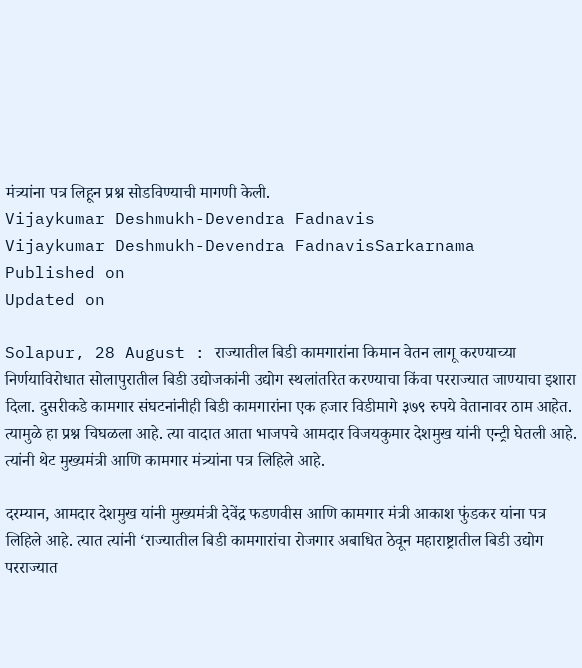मंत्र्यांना पत्र लिहून प्रश्न सोडविण्याची मागणी केली.
Vijaykumar Deshmukh-Devendra Fadnavis
Vijaykumar Deshmukh-Devendra FadnavisSarkarnama
Published on
Updated on

Solapur, 28 August : राज्यातील बिडी कामगारांना किमान वेतन लागू करण्याच्या निर्णयाविरोधात सोलापुरातील बिडी उद्योजकांनी उद्योग स्थलांतरित करण्याचा किंवा परराज्यात जाण्याचा इशारा दिला. दुसरीकडे कामगार संघटनांनीही बिडी कामगारांना एक हजार विडीमागे ३७९ रुपये वेतानावर ठाम आहेत. त्यामुळे हा प्रश्न चिघळला आहे. त्या वादात आता भाजपचे आमदार विजयकुमार देशमुख यांनी एन्ट्री घेतली आहे. त्यांनी थेट मुख्यमंत्री आणि कामगार मंत्र्यांना पत्र लिहिले आहे.

दरम्यान, आमदार देशमुख यांनी मुख्यमंत्री देवेंद्र फडणवीस आणि कामगार मंत्री आकाश फुंडकर यांना पत्र लिहिले आहे. त्यात त्यांनी ‘राज्यातील बिडी कामगारांचा रोजगार अबाधित ठेवून महाराष्ट्रातील बिडी उद्योग परराज्यात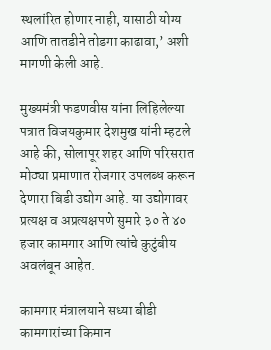स्थलांरित होणार नाही, यासाठी योग्य आणि तातडीने तोडगा काढावा,’ अशी मागणी केली आहे.

मुख्यमंत्री फडणवीस यांना लिहिलेल्या पत्रात विजयकुमार देशमुख यांनी म्हटले आहे की, सोलापूर शहर आणि परिसरात मोठ्या प्रमाणात रोजगार उपलब्ध करून देणारा बिडी उद्योग आहे. या उद्योगावर प्रत्यक्ष व अप्रत्यक्षपणे सुमारे ३० ते ४० हजार कामगार आणि त्यांचे कुटुंबीय अवलंबून आहेत.

कामगार मंत्रालयाने सध्या बीडी कामगारांच्या किमान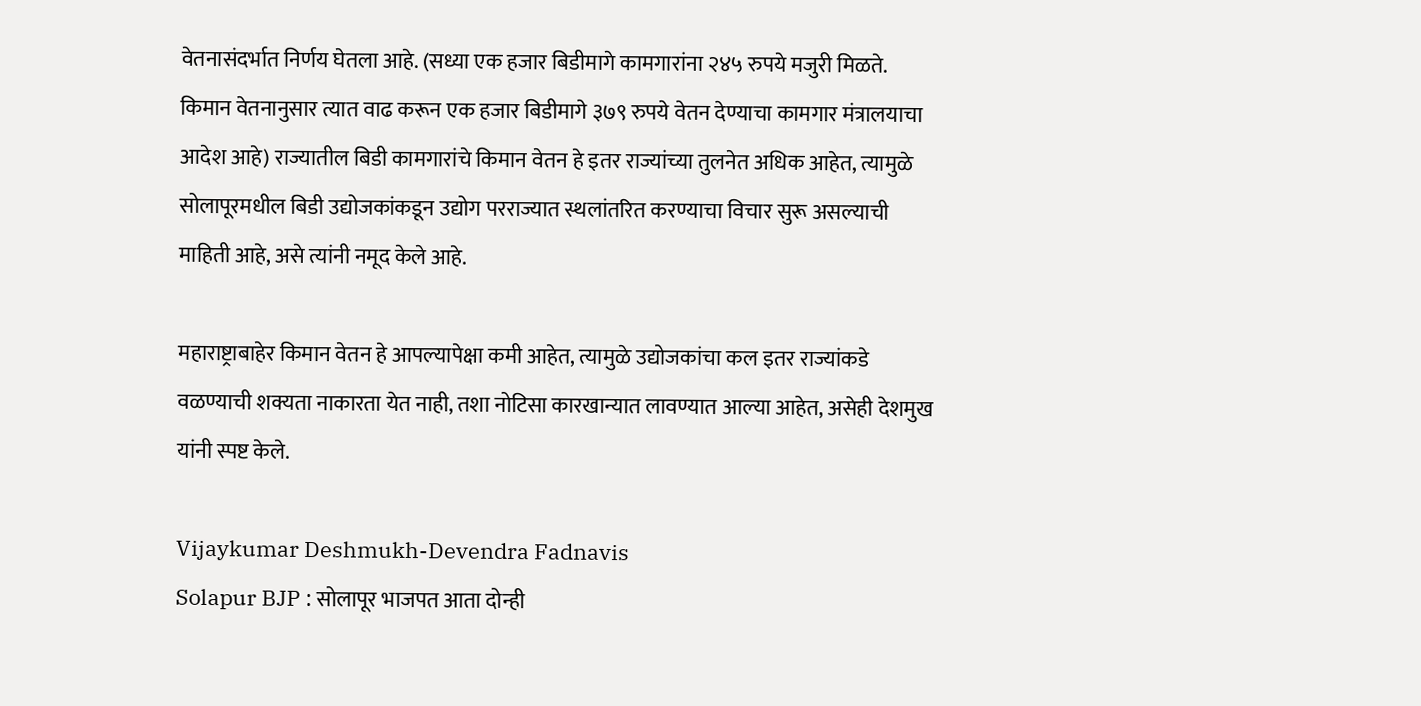वेतनासंदर्भात निर्णय घेतला आहे. (सध्या एक हजार बिडीमागे कामगारांना २४५ रुपये मजुरी मिळते. किमान वेतनानुसार त्यात वाढ करून एक हजार बिडीमागे ३७९ रुपये वेतन देण्याचा कामगार मंत्रालयाचा आदेश आहे) राज्यातील बिडी कामगारांचे किमान वेतन हे इतर राज्यांच्या तुलनेत अधिक आहेत, त्यामुळे सोलापूरमधील बिडी उद्योजकांकडून उद्योग परराज्यात स्थलांतरित करण्याचा विचार सुरू असल्याची माहिती आहे, असे त्यांनी नमूद केले आहे.

महाराष्ट्राबाहेर किमान वेतन हे आपल्यापेक्षा कमी आहेत, त्यामुळे उद्योजकांचा कल इतर राज्यांकडे वळण्याची शक्यता नाकारता येत नाही, तशा नोटिसा कारखान्यात लावण्यात आल्या आहेत, असेही देशमुख यांनी स्पष्ट केले.

Vijaykumar Deshmukh-Devendra Fadnavis
Solapur BJP : सोलापूर भाजपत आता दोन्ही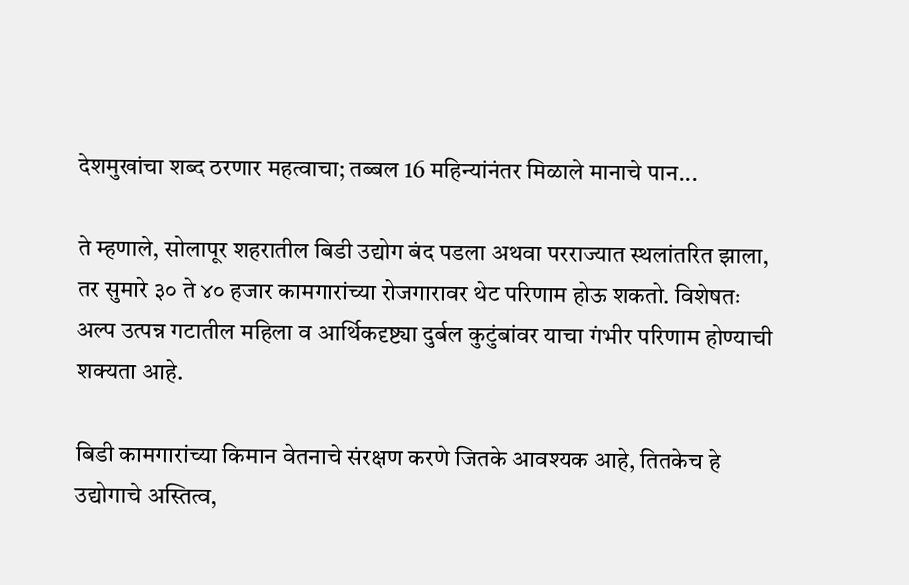देशमुखांचा शब्द ठरणार महत्वाचा; तब्बल 16 महिन्यांनंतर मिळाले मानाचे पान...

ते म्हणाले, सोलापूर शहरातील बिडी उद्योग बंद पडला अथवा परराज्यात स्थलांतरित झाला, तर सुमारे ३० ते ४० हजार कामगारांच्या रोजगारावर थेट परिणाम होऊ शकतो. विशेषतः अल्प उत्पन्न गटातील महिला व आर्थिकदृष्ट्या दुर्बल कुटुंबांवर याचा गंभीर परिणाम होण्याची शक्यता आहे.

बिडी कामगारांच्या किमान वेतनाचे संरक्षण करणे जितके आवश्यक आहे, तितकेच हे उद्योगाचे अस्तित्व,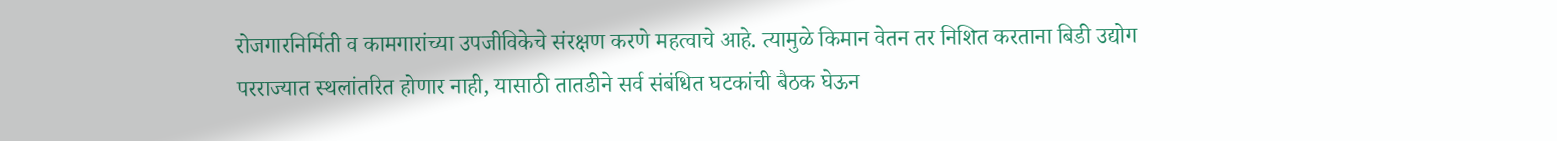रोजगारनिर्मिती व कामगारांच्या उपजीविकेचे संरक्षण करणे महत्वाचे आहे. त्यामुळे किमान वेतन तर निशित करताना बिडी उद्योग परराज्यात स्थलांतरित होणार नाही, यासाठी तातडीने सर्व संबंधित घटकांची बैठक घेऊन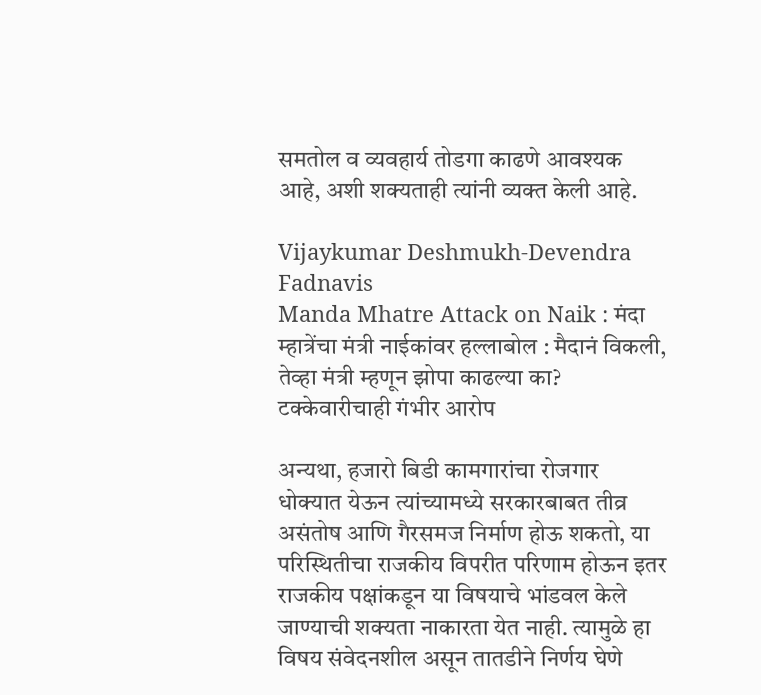समतोल व व्यवहार्य तोडगा काढणे आवश्यक आहे, अशी शक्यताही त्यांनी व्यक्त केली आहे.

Vijaykumar Deshmukh-Devendra Fadnavis
Manda Mhatre Attack on Naik : मंदा म्हात्रेंचा मंत्री नाईकांवर हल्लाबोल : मैदानं विकली, तेव्हा मंत्री म्हणून झोपा काढल्या का? टक्केवारीचाही गंभीर आरोप

अन्यथा, हजारो बिडी कामगारांचा रोजगार धोक्यात येऊन त्यांच्यामध्ये सरकारबाबत तीव्र असंतोष आणि गैरसमज निर्माण होऊ शकतो, या परिस्थितीचा राजकीय विपरीत परिणाम होऊन इतर राजकीय पक्षांकडून या विषयाचे भांडवल केले जाण्याची शक्यता नाकारता येत नाही. त्यामुळे हा विषय संवेदनशील असून तातडीने निर्णय घेणे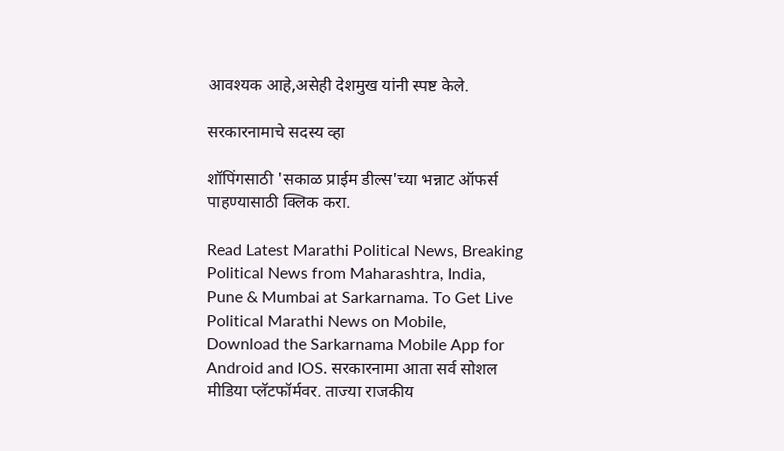आवश्यक आहे,असेही देशमुख यांनी स्पष्ट केले.

सरकारनामाचे सदस्य व्हा

शॉपिंगसाठी 'सकाळ प्राईम डील्स'च्या भन्नाट ऑफर्स पाहण्यासाठी क्लिक करा.

Read Latest Marathi Political News, Breaking Political News from Maharashtra, India, Pune & Mumbai at Sarkarnama. To Get Live Political Marathi News on Mobile, Download the Sarkarnama Mobile App for Android and IOS. सरकारनामा आता सर्व सोशल मीडिया प्लॅटफॉर्मवर. ताज्या राजकीय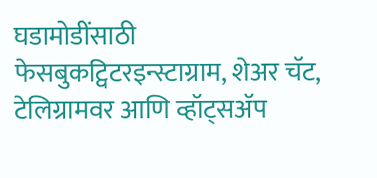घडामोडींसाठी फेसबुकट्विटरइन्स्टाग्राम, शेअर चॅट, टेलिग्रामवर आणि व्हॉट्सॲप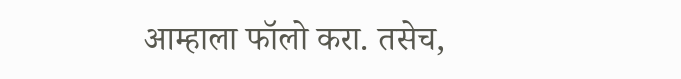आम्हाला फॉलो करा. तसेच,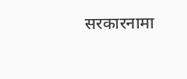सरकारनामा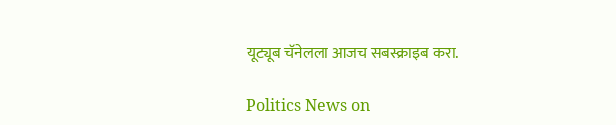यूट्यूब चॅनेलला आजच सबस्क्राइब करा.

Politics News on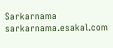Sarkarnama
sarkarnama.esakal.com